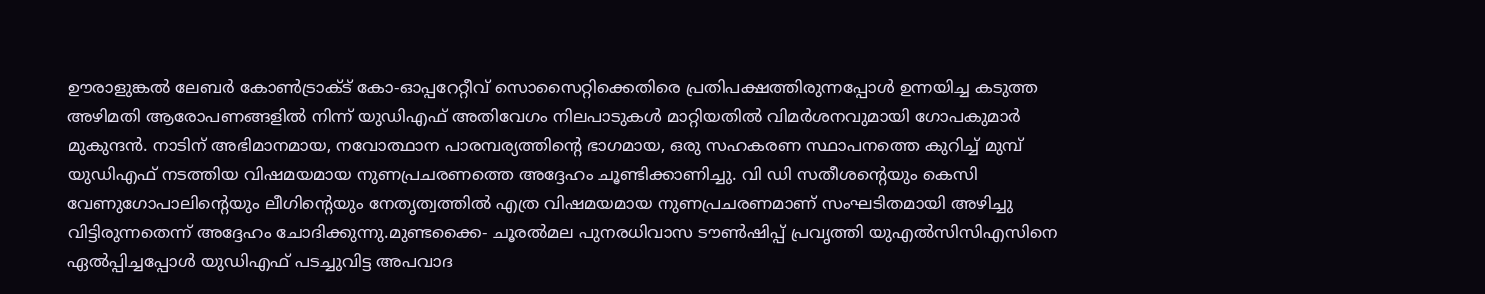ഊരാളുങ്കൽ ലേബർ കോൺട്രാക്ട് കോ-ഓപ്പറേറ്റീവ് സൊസൈറ്റിക്കെതിരെ പ്രതിപക്ഷത്തിരുന്നപ്പോൾ ഉന്നയിച്ച കടുത്ത അഴിമതി ആരോപണങ്ങളിൽ നിന്ന് യുഡിഎഫ് അതിവേഗം നിലപാടുകൾ മാറ്റിയതിൽ വിമർശനവുമായി ഗോപകുമാർ മുകുന്ദൻ. നാടിന് അഭിമാനമായ, നവോത്ഥാന പാരമ്പര്യത്തിൻ്റെ ഭാഗമായ, ഒരു സഹകരണ സ്ഥാപനത്തെ കുറിച്ച് മുമ്പ് യുഡിഎഫ് നടത്തിയ വിഷമയമായ നുണപ്രചരണത്തെ അദ്ദേഹം ചൂണ്ടിക്കാണിച്ചു. വി ഡി സതീശൻ്റെയും കെസി വേണുഗോപാലിൻ്റെയും ലീഗിൻ്റെയും നേതൃത്വത്തിൽ എത്ര വിഷമയമായ നുണപ്രചരണമാണ് സംഘടിതമായി അഴിച്ചു വിട്ടിരുന്നതെന്ന് അദ്ദേഹം ചോദിക്കുന്നു.മുണ്ടക്കൈ- ചൂരൽമല പുനരധിവാസ ടൗൺഷിപ്പ് പ്രവൃത്തി യുഎൽസിസിഎസിനെ ഏൽപ്പിച്ചപ്പോൾ യുഡിഎഫ് പടച്ചുവിട്ട അപവാദ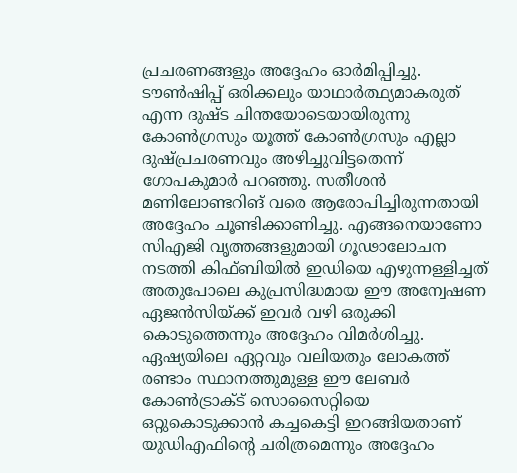പ്രചരണങ്ങളും അദ്ദേഹം ഓർമിപ്പിച്ചു. ടൗൺഷിപ്പ് ഒരിക്കലും യാഥാർത്ഥ്യമാകരുത് എന്ന ദുഷ്ട ചിന്തയോടെയായിരുന്നു കോൺഗ്രസും യൂത്ത് കോൺഗ്രസും എല്ലാ ദുഷ്പ്രചരണവും അഴിച്ചുവിട്ടതെന്ന് ഗോപകുമാർ പറഞ്ഞു. സതീശൻ മണിലോണ്ടറിങ് വരെ ആരോപിച്ചിരുന്നതായി അദ്ദേഹം ചൂണ്ടിക്കാണിച്ചു. എങ്ങനെയാണോ സിഎജി വൃത്തങ്ങളുമായി ഗൂഢാലോചന നടത്തി കിഫ്ബിയിൽ ഇഡിയെ എഴുന്നള്ളിച്ചത് അതുപോലെ കുപ്രസിദ്ധമായ ഈ അന്വേഷണ ഏജൻസിയ്ക്ക് ഇവർ വഴി ഒരുക്കി കൊടുത്തെന്നും അദ്ദേഹം വിമർശിച്ചു. ഏഷ്യയിലെ ഏറ്റവും വലിയതും ലോകത്ത് രണ്ടാം സ്ഥാനത്തുമുള്ള ഈ ലേബർ കോൺട്രാക്ട് സൊസൈറ്റിയെ ഒറ്റുകൊടുക്കാൻ കച്ചകെട്ടി ഇറങ്ങിയതാണ് യുഡിഎഫിൻ്റെ ചരിത്രമെന്നും അദ്ദേഹം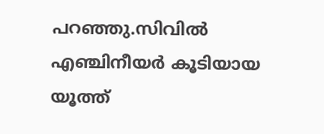പറഞ്ഞു.സിവിൽ എഞ്ചിനീയർ കൂടിയായ യൂത്ത്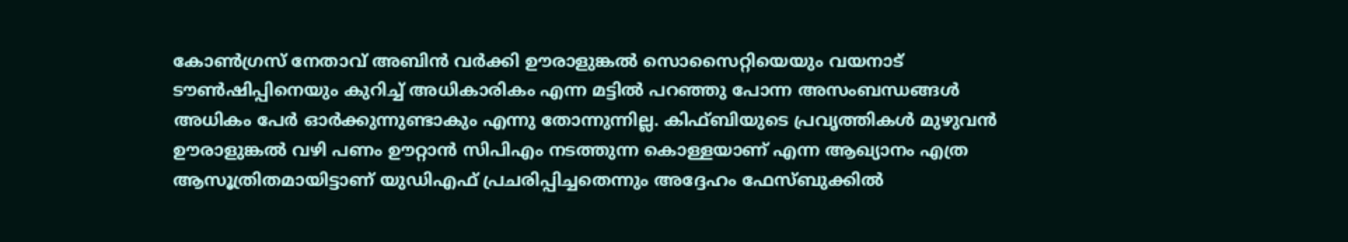കോൺഗ്രസ് നേതാവ് അബിൻ വർക്കി ഊരാളുങ്കൽ സൊസൈറ്റിയെയും വയനാട് ടൗൺഷിപ്പിനെയും കുറിച്ച് അധികാരികം എന്ന മട്ടിൽ പറഞ്ഞു പോന്ന അസംബന്ധങ്ങൾ അധികം പേർ ഓർക്കുന്നുണ്ടാകും എന്നു തോന്നുന്നില്ല. കിഫ്ബിയുടെ പ്രവൃത്തികൾ മുഴുവൻ ഊരാളുങ്കൽ വഴി പണം ഊറ്റാൻ സിപിഎം നടത്തുന്ന കൊള്ളയാണ് എന്ന ആഖ്യാനം എത്ര ആസൂത്രിതമായിട്ടാണ് യുഡിഎഫ് പ്രചരിപ്പിച്ചതെന്നും അദ്ദേഹം ഫേസ്ബുക്കിൽ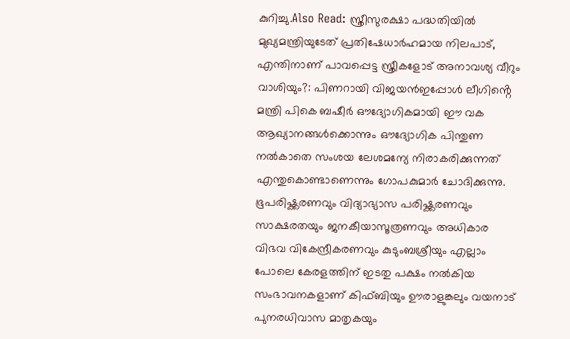കുറിച്ചു.Also Read: സ്ത്രീസുരക്ഷാ പദ്ധതിയിൽ മുഖ്യമന്ത്രിയുടേത് പ്രതിഷേധാർഹമായ നിലപാട്, എന്തിനാണ് പാവപ്പെട്ട സ്ത്രീകളോട് അനാവശ്യ വീറും വാശിയും?: പിണറായി വിജയൻഇപ്പോൾ ലീഗിൻ്റെ മന്ത്രി പികെ ബഷീർ ഔദ്യോഗികമായി ഈ വക ആഖ്യാനങ്ങൾക്കൊന്നും ഔദ്യോഗിക പിന്തുണ നൽകാതെ സംശയ ലേശമന്യേ നിരാകരിക്കുന്നത് എന്തുകൊണ്ടാണെന്നും ഗോപകുമാർ ചോദിക്കുന്നു. ഭൂപരിഷ്ക്കരണവും വിദ്യാഭ്യാസ പരിഷ്ക്കരണവും സാക്ഷരതയും ജനകീയാസൂത്രണവും അധികാര വിഭവ വികേന്ദ്രീകരണവും കുടുംബശ്രീയും എല്ലാം പോലെ കേരളത്തിന് ഇടതു പക്ഷം നൽകിയ സംഭാവനകളാണ് കിഫ്ബിയും ഊരാളുങ്കലും വയനാട് പുനരധിവാസ മാതൃകയും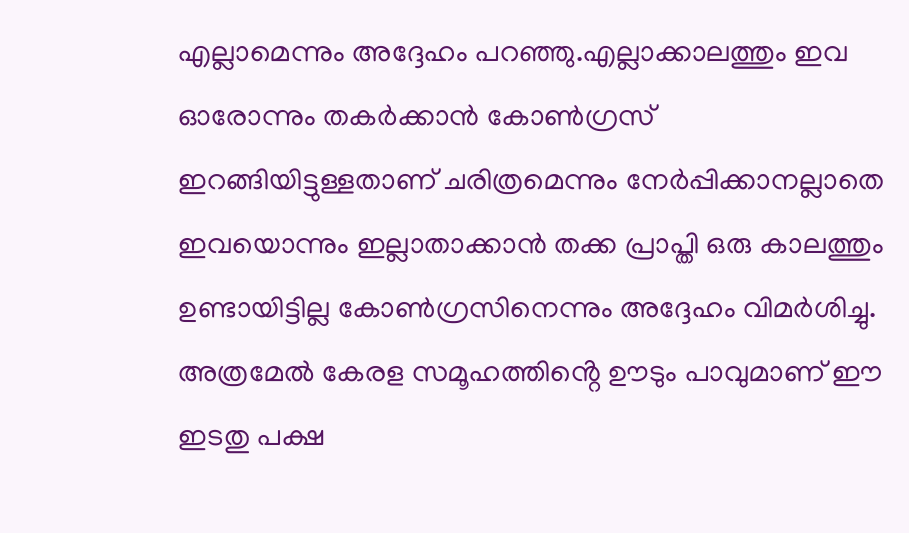എല്ലാമെന്നും അദ്ദേഹം പറഞ്ഞു.എല്ലാക്കാലത്തും ഇവ ഓരോന്നും തകർക്കാൻ കോൺഗ്രസ് ഇറങ്ങിയിട്ടുള്ളതാണ് ചരിത്രമെന്നും നേർപ്പിക്കാനല്ലാതെ ഇവയൊന്നും ഇല്ലാതാക്കാൻ തക്ക പ്രാപ്തി ഒരു കാലത്തും ഉണ്ടായിട്ടില്ല കോൺഗ്രസിനെന്നും അദ്ദേഹം വിമർശിച്ചു. അത്രമേൽ കേരള സമൂഹത്തിൻ്റെ ഊടും പാവുമാണ് ഈ ഇടതു പക്ഷ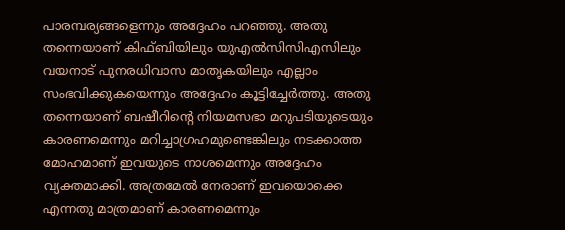പാരമ്പര്യങ്ങളെന്നും അദ്ദേഹം പറഞ്ഞു. അതു തന്നെയാണ് കിഫ്ബിയിലും യുഎൽസിസിഎസിലും വയനാട് പുനരധിവാസ മാതൃകയിലും എല്ലാം സംഭവിക്കുകയെന്നും അദ്ദേഹം കൂട്ടിച്ചേർത്തു. അതു തന്നെയാണ് ബഷീറിൻ്റെ നിയമസഭാ മറുപടിയുടെയും കാരണമെന്നും മറിച്ചാഗ്രഹമുണ്ടെങ്കിലും നടക്കാത്ത മോഹമാണ് ഇവയുടെ നാശമെന്നും അദ്ദേഹം വ്യക്തമാക്കി. അത്രമേൽ നേരാണ് ഇവയൊക്കെ എന്നതു മാത്രമാണ് കാരണമെന്നും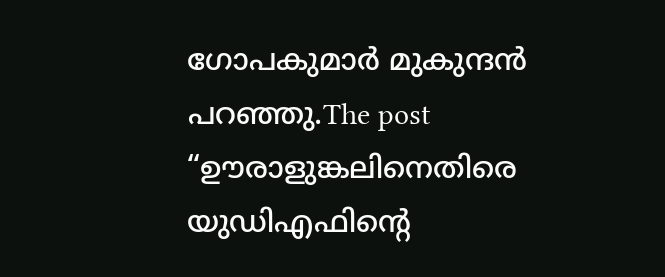ഗോപകുമാർ മുകുന്ദൻ പറഞ്ഞു.The post “ഊരാളുങ്കലിനെതിരെ യുഡിഎഫിന്റെ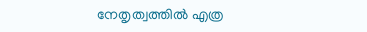നേതൃത്വത്തിൽ എത്ര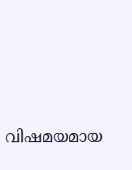വിഷമയമായ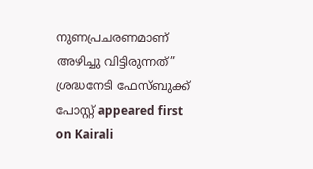നുണപ്രചരണമാണ് അഴിച്ചു വിട്ടിരുന്നത്” ശ്രദ്ധനേടി ഫേസ്ബുക്ക് പോസ്റ്റ് appeared first on Kairali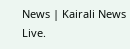News | Kairali News Live.